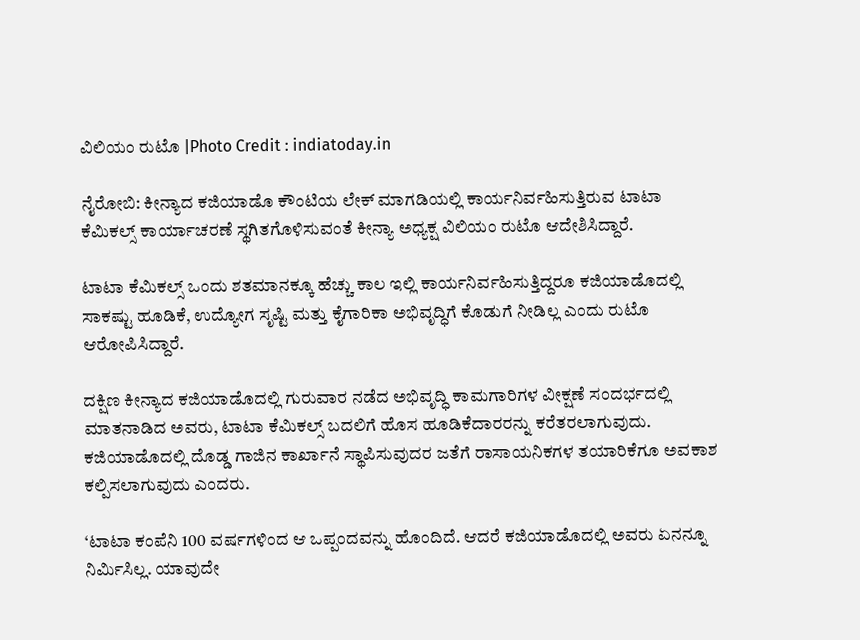ವಿಲಿಯಂ ರುಟೊ |Photo Credit : indiatoday.in

ನೈರೋಬಿ: ಕೀನ್ಯಾದ ಕಜಿಯಾಡೊ ಕೌಂಟಿಯ ಲೇಕ್ ಮಾಗಡಿಯಲ್ಲಿ ಕಾರ್ಯನಿರ್ವಹಿಸುತ್ತಿರುವ ಟಾಟಾ ಕೆಮಿಕಲ್ಸ್‌ ಕಾರ್ಯಾಚರಣೆ ಸ್ಥಗಿತಗೊಳಿಸುವಂತೆ ಕೀನ್ಯಾ ಅಧ್ಯಕ್ಷ ವಿಲಿಯಂ ರುಟೊ ಆದೇಶಿಸಿದ್ದಾರೆ.

ಟಾಟಾ ಕೆಮಿಕಲ್ಸ್‌ ಒಂದು ಶತಮಾನಕ್ಕೂ ಹೆಚ್ಚು ಕಾಲ ಇಲ್ಲಿ ಕಾರ್ಯನಿರ್ವಹಿಸುತ್ತಿದ್ದರೂ ಕಜಿಯಾಡೊದಲ್ಲಿ ಸಾಕಷ್ಟು ಹೂಡಿಕೆ, ಉದ್ಯೋಗ ಸೃಷ್ಟಿ ಮತ್ತು ಕೈಗಾರಿಕಾ ಅಭಿವೃದ್ಧಿಗೆ ಕೊಡುಗೆ ನೀಡಿಲ್ಲ ಎಂದು ರುಟೊ ಆರೋಪಿಸಿದ್ದಾರೆ.

ದಕ್ಷಿಣ ಕೀನ್ಯಾದ ಕಜಿಯಾಡೊದಲ್ಲಿ ಗುರುವಾರ ನಡೆದ ಅಭಿವೃದ್ಧಿ ಕಾಮಗಾರಿಗಳ ವೀಕ್ಷಣೆ ಸಂದರ್ಭದಲ್ಲಿ ಮಾತನಾಡಿದ ಅವರು, ಟಾಟಾ ಕೆಮಿಕಲ್ಸ್‌ ಬದಲಿಗೆ ಹೊಸ ಹೂಡಿಕೆದಾರರನ್ನು ಕರೆತರಲಾಗುವುದು. ಕಜಿಯಾಡೊದಲ್ಲಿ ದೊಡ್ಡ ಗಾಜಿನ ಕಾರ್ಖಾನೆ ಸ್ಥಾಪಿಸುವುದರ ಜತೆಗೆ ರಾಸಾಯನಿಕಗಳ ತಯಾರಿಕೆಗೂ ಅವಕಾಶ ಕಲ್ಪಿಸಲಾಗುವುದು ಎಂದರು.

‘ಟಾಟಾ ಕಂಪೆನಿ 100 ವರ್ಷಗಳಿಂದ ಆ ಒಪ್ಪಂದವನ್ನು ಹೊಂದಿದೆ. ಆದರೆ ಕಜಿಯಾಡೊದಲ್ಲಿ ಅವರು ಏನನ್ನೂ ನಿರ್ಮಿಸಿಲ್ಲ. ಯಾವುದೇ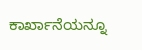ಕಾರ್ಖಾನೆಯನ್ನೂ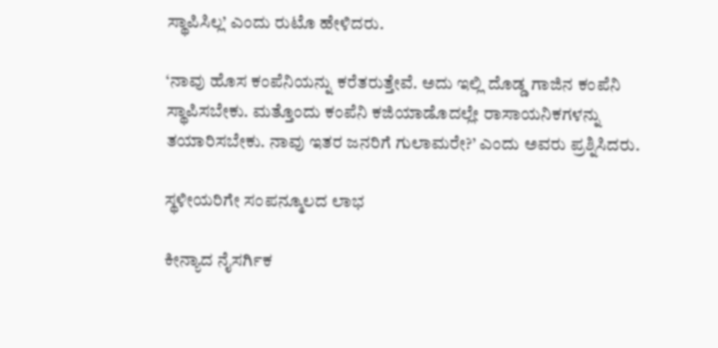ಸ್ಥಾಪಿಸಿಲ್ಲ’ ಎಂದು ರುಟೊ ಹೇಳಿದರು.

‘ನಾವು ಹೊಸ ಕಂಪೆನಿಯನ್ನು ಕರೆತರುತ್ತೇವೆ. ಅದು ಇಲ್ಲಿ ದೊಡ್ಡ ಗಾಜಿನ ಕಂಪೆನಿ ಸ್ಥಾಪಿಸಬೇಕು. ಮತ್ತೊಂದು ಕಂಪೆನಿ ಕಜಿಯಾಡೊದಲ್ಲೇ ರಾಸಾಯನಿಕಗಳನ್ನು ತಯಾರಿಸಬೇಕು. ನಾವು ಇತರ ಜನರಿಗೆ ಗುಲಾಮರೇ?’ ಎಂದು ಅವರು ಪ್ರಶ್ನಿಸಿದರು.

ಸ್ಥಳೀಯರಿಗೇ ಸಂಪನ್ಮೂಲದ ಲಾಭ

ಕೀನ್ಯಾದ ನೈಸರ್ಗಿಕ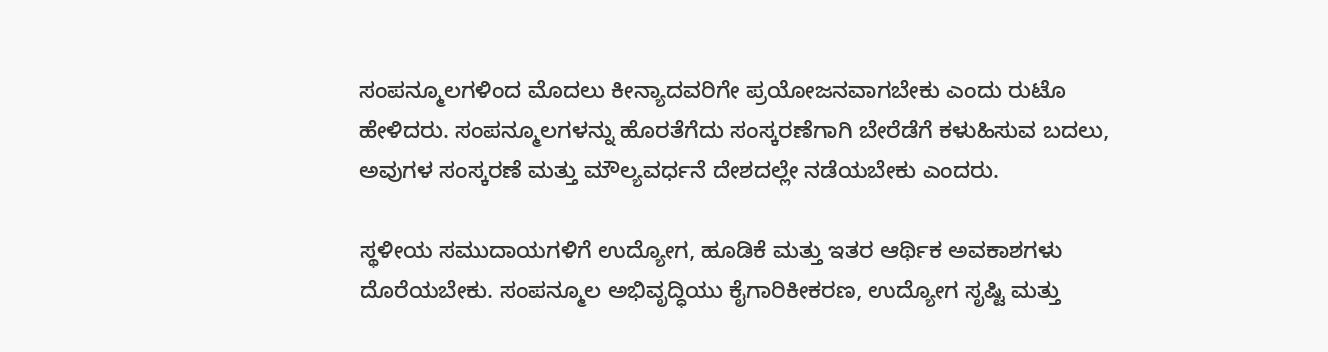ಸಂಪನ್ಮೂಲಗಳಿಂದ ಮೊದಲು ಕೀನ್ಯಾದವರಿಗೇ ಪ್ರಯೋಜನವಾಗಬೇಕು ಎಂದು ರುಟೊ ಹೇಳಿದರು. ಸಂಪನ್ಮೂಲಗಳನ್ನು ಹೊರತೆಗೆದು ಸಂಸ್ಕರಣೆಗಾಗಿ ಬೇರೆಡೆಗೆ ಕಳುಹಿಸುವ ಬದಲು, ಅವುಗಳ ಸಂಸ್ಕರಣೆ ಮತ್ತು ಮೌಲ್ಯವರ್ಧನೆ ದೇಶದಲ್ಲೇ ನಡೆಯಬೇಕು ಎಂದರು.

ಸ್ಥಳೀಯ ಸಮುದಾಯಗಳಿಗೆ ಉದ್ಯೋಗ, ಹೂಡಿಕೆ ಮತ್ತು ಇತರ ಆರ್ಥಿಕ ಅವಕಾಶಗಳು ದೊರೆಯಬೇಕು. ಸಂಪನ್ಮೂಲ ಅಭಿವೃದ್ಧಿಯು ಕೈಗಾರಿಕೀಕರಣ, ಉದ್ಯೋಗ ಸೃಷ್ಟಿ ಮತ್ತು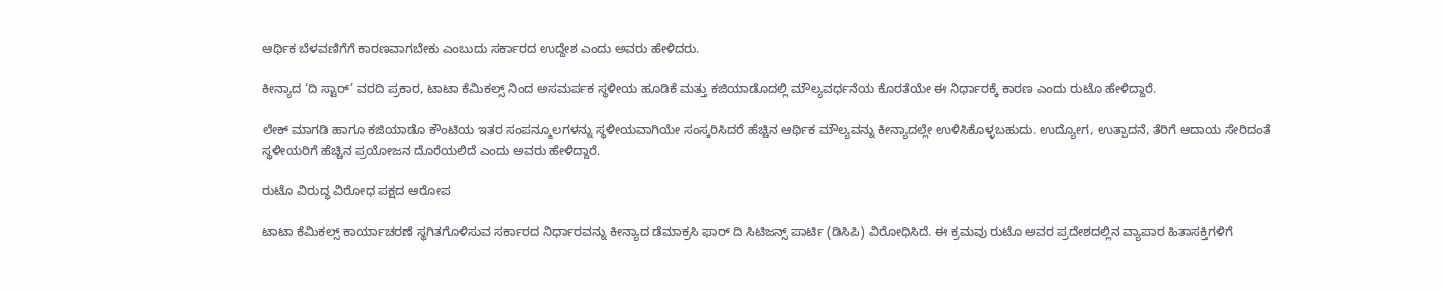ಆರ್ಥಿಕ ಬೆಳವಣಿಗೆಗೆ ಕಾರಣವಾಗಬೇಕು ಎಂಬುದು ಸರ್ಕಾರದ ಉದ್ದೇಶ ಎಂದು ಅವರು ಹೇಳಿದರು.

ಕೀನ್ಯಾದ ‘ದಿ ಸ್ಟಾರ್’ ವರದಿ ಪ್ರಕಾರ, ಟಾಟಾ ಕೆಮಿಕಲ್ಸ್‌ ನಿಂದ ಅಸಮರ್ಪಕ ಸ್ಥಳೀಯ ಹೂಡಿಕೆ ಮತ್ತು ಕಜಿಯಾಡೊದಲ್ಲಿ ಮೌಲ್ಯವರ್ಧನೆಯ ಕೊರತೆಯೇ ಈ ನಿರ್ಧಾರಕ್ಕೆ ಕಾರಣ ಎಂದು ರುಟೊ ಹೇಳಿದ್ದಾರೆ.

ಲೇಕ್ ಮಾಗಡಿ ಹಾಗೂ ಕಜಿಯಾಡೊ ಕೌಂಟಿಯ ಇತರ ಸಂಪನ್ಮೂಲಗಳನ್ನು ಸ್ಥಳೀಯವಾಗಿಯೇ ಸಂಸ್ಕರಿಸಿದರೆ ಹೆಚ್ಚಿನ ಆರ್ಥಿಕ ಮೌಲ್ಯವನ್ನು ಕೀನ್ಯಾದಲ್ಲೇ ಉಳಿಸಿಕೊಳ್ಳಬಹುದು. ಉದ್ಯೋಗ, ಉತ್ಪಾದನೆ, ತೆರಿಗೆ ಆದಾಯ ಸೇರಿದಂತೆ ಸ್ಥಳೀಯರಿಗೆ ಹೆಚ್ಚಿನ ಪ್ರಯೋಜನ ದೊರೆಯಲಿದೆ ಎಂದು ಅವರು ಹೇಳಿದ್ದಾರೆ.

ರುಟೊ ವಿರುದ್ಧ ವಿರೋಧ ಪಕ್ಷದ ಆರೋಪ

ಟಾಟಾ ಕೆಮಿಕಲ್ಸ್‌ ಕಾರ್ಯಾಚರಣೆ ಸ್ಥಗಿತಗೊಳಿಸುವ ಸರ್ಕಾರದ ನಿರ್ಧಾರವನ್ನು ಕೀನ್ಯಾದ ಡೆಮಾಕ್ರಸಿ ಫಾರ್ ದಿ ಸಿಟಿಜನ್ಸ್ ಪಾರ್ಟಿ (ಡಿಸಿಪಿ) ವಿರೋಧಿಸಿದೆ. ಈ ಕ್ರಮವು ರುಟೊ ಅವರ ಪ್ರದೇಶದಲ್ಲಿನ ವ್ಯಾಪಾರ ಹಿತಾಸಕ್ತಿಗಳಿಗೆ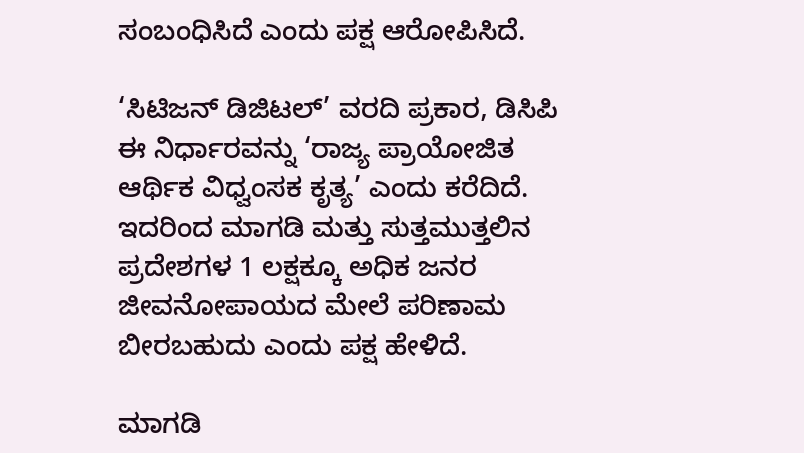ಸಂಬಂಧಿಸಿದೆ ಎಂದು ಪಕ್ಷ ಆರೋಪಿಸಿದೆ.

‘ಸಿಟಿಜನ್ ಡಿಜಿಟಲ್’ ವರದಿ ಪ್ರಕಾರ, ಡಿಸಿಪಿ ಈ ನಿರ್ಧಾರವನ್ನು ‘ರಾಜ್ಯ ಪ್ರಾಯೋಜಿತ ಆರ್ಥಿಕ ವಿಧ್ವಂಸಕ ಕೃತ್ಯ’ ಎಂದು ಕರೆದಿದೆ. ಇದರಿಂದ ಮಾಗಡಿ ಮತ್ತು ಸುತ್ತಮುತ್ತಲಿನ ಪ್ರದೇಶಗಳ 1 ಲಕ್ಷಕ್ಕೂ ಅಧಿಕ ಜನರ ಜೀವನೋಪಾಯದ ಮೇಲೆ ಪರಿಣಾಮ ಬೀರಬಹುದು ಎಂದು ಪಕ್ಷ ಹೇಳಿದೆ.

ಮಾಗಡಿ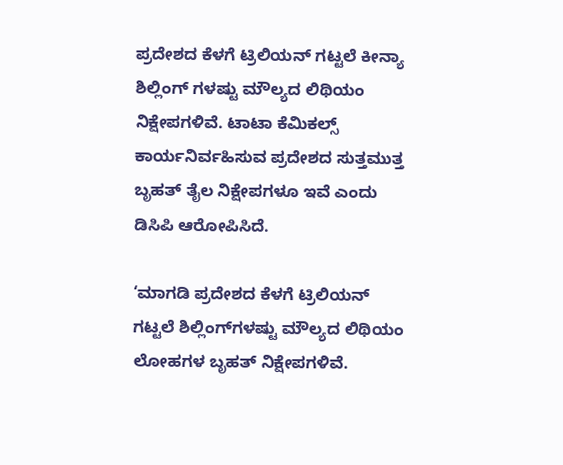ಪ್ರದೇಶದ ಕೆಳಗೆ ಟ್ರಿಲಿಯನ್‌ ಗಟ್ಟಲೆ ಕೀನ್ಯಾ ಶಿಲ್ಲಿಂಗ್‌ ಗಳಷ್ಟು ಮೌಲ್ಯದ ಲಿಥಿಯಂ ನಿಕ್ಷೇಪಗಳಿವೆ. ಟಾಟಾ ಕೆಮಿಕಲ್ಸ್‌ ಕಾರ್ಯನಿರ್ವಹಿಸುವ ಪ್ರದೇಶದ ಸುತ್ತಮುತ್ತ ಬೃಹತ್ ತೈಲ ನಿಕ್ಷೇಪಗಳೂ ಇವೆ ಎಂದು ಡಿಸಿಪಿ ಆರೋಪಿಸಿದೆ.

‘ಮಾಗಡಿ ಪ್ರದೇಶದ ಕೆಳಗೆ ಟ್ರಿಲಿಯನ್‌ ಗಟ್ಟಲೆ ಶಿಲ್ಲಿಂಗ್‌ಗಳಷ್ಟು ಮೌಲ್ಯದ ಲಿಥಿಯಂ ಲೋಹಗಳ ಬೃಹತ್ ನಿಕ್ಷೇಪಗಳಿವೆ.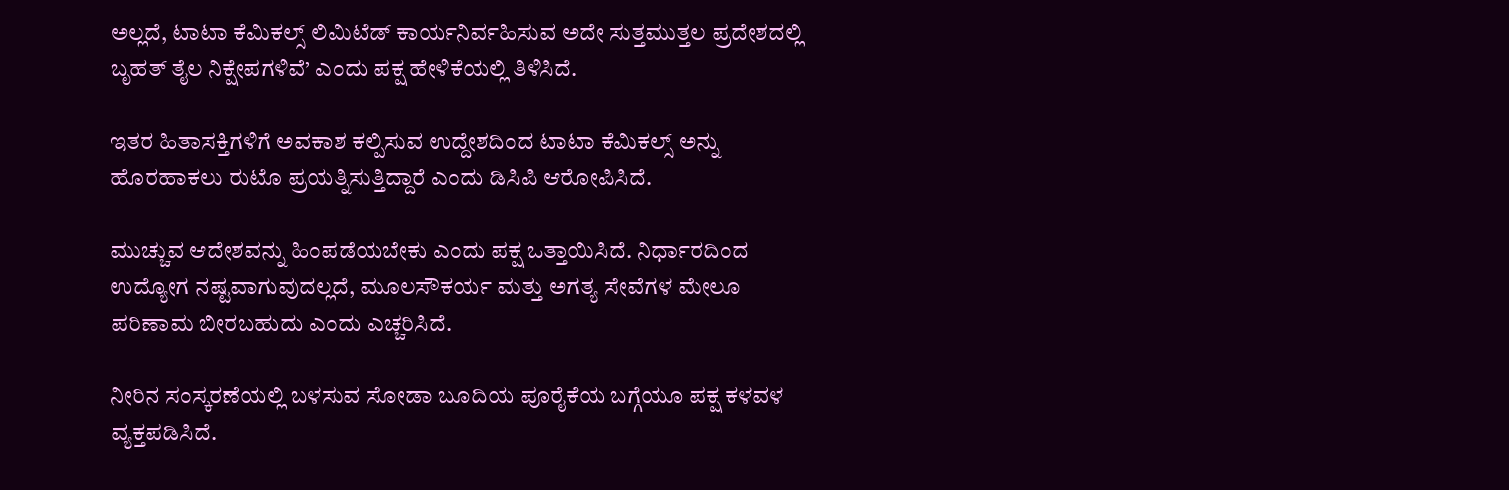ಅಲ್ಲದೆ, ಟಾಟಾ ಕೆಮಿಕಲ್ಸ್‌ ಲಿಮಿಟೆಡ್ ಕಾರ್ಯನಿರ್ವಹಿಸುವ ಅದೇ ಸುತ್ತಮುತ್ತಲ ಪ್ರದೇಶದಲ್ಲಿ ಬೃಹತ್ ತೈಲ ನಿಕ್ಷೇಪಗಳಿವೆ’ ಎಂದು ಪಕ್ಷ ಹೇಳಿಕೆಯಲ್ಲಿ ತಿಳಿಸಿದೆ.

ಇತರ ಹಿತಾಸಕ್ತಿಗಳಿಗೆ ಅವಕಾಶ ಕಲ್ಪಿಸುವ ಉದ್ದೇಶದಿಂದ ಟಾಟಾ ಕೆಮಿಕಲ್ಸ್‌ ಅನ್ನು ಹೊರಹಾಕಲು ರುಟೊ ಪ್ರಯತ್ನಿಸುತ್ತಿದ್ದಾರೆ ಎಂದು ಡಿಸಿಪಿ ಆರೋಪಿಸಿದೆ.

ಮುಚ್ಚುವ ಆದೇಶವನ್ನು ಹಿಂಪಡೆಯಬೇಕು ಎಂದು ಪಕ್ಷ ಒತ್ತಾಯಿಸಿದೆ. ನಿರ್ಧಾರದಿಂದ ಉದ್ಯೋಗ ನಷ್ಟವಾಗುವುದಲ್ಲದೆ, ಮೂಲಸೌಕರ್ಯ ಮತ್ತು ಅಗತ್ಯ ಸೇವೆಗಳ ಮೇಲೂ ಪರಿಣಾಮ ಬೀರಬಹುದು ಎಂದು ಎಚ್ಚರಿಸಿದೆ.

ನೀರಿನ ಸಂಸ್ಕರಣೆಯಲ್ಲಿ ಬಳಸುವ ಸೋಡಾ ಬೂದಿಯ ಪೂರೈಕೆಯ ಬಗ್ಗೆಯೂ ಪಕ್ಷ ಕಳವಳ ವ್ಯಕ್ತಪಡಿಸಿದೆ.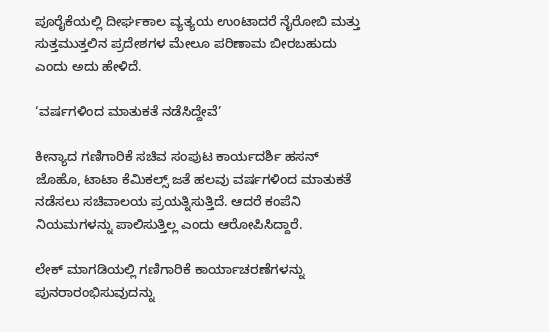ಪೂರೈಕೆಯಲ್ಲಿ ದೀರ್ಘಕಾಲ ವ್ಯತ್ಯಯ ಉಂಟಾದರೆ ನೈರೋಬಿ ಮತ್ತು ಸುತ್ತಮುತ್ತಲಿನ ಪ್ರದೇಶಗಳ ಮೇಲೂ ಪರಿಣಾಮ ಬೀರಬಹುದು ಎಂದು ಅದು ಹೇಳಿದೆ.

‘ವರ್ಷಗಳಿಂದ ಮಾತುಕತೆ ನಡೆಸಿದ್ದೇವೆ’

ಕೀನ್ಯಾದ ಗಣಿಗಾರಿಕೆ ಸಚಿವ ಸಂಪುಟ ಕಾರ್ಯದರ್ಶಿ ಹಸನ್ ಜೊಹೊ, ಟಾಟಾ ಕೆಮಿಕಲ್ಸ್‌ ಜತೆ ಹಲವು ವರ್ಷಗಳಿಂದ ಮಾತುಕತೆ ನಡೆಸಲು ಸಚಿವಾಲಯ ಪ್ರಯತ್ನಿಸುತ್ತಿದೆ. ಆದರೆ ಕಂಪೆನಿ ನಿಯಮಗಳನ್ನು ಪಾಲಿಸುತ್ತಿಲ್ಲ ಎಂದು ಆರೋಪಿಸಿದ್ದಾರೆ.

ಲೇಕ್ ಮಾಗಡಿಯಲ್ಲಿ ಗಣಿಗಾರಿಕೆ ಕಾರ್ಯಾಚರಣೆಗಳನ್ನು ಪುನರಾರಂಭಿಸುವುದನ್ನು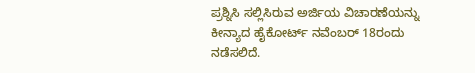ಪ್ರಶ್ನಿಸಿ ಸಲ್ಲಿಸಿರುವ ಅರ್ಜಿಯ ವಿಚಾರಣೆಯನ್ನು ಕೀನ್ಯಾದ ಹೈಕೋರ್ಟ್ ನವೆಂಬರ್ 18ರಂದು ನಡೆಸಲಿದೆ.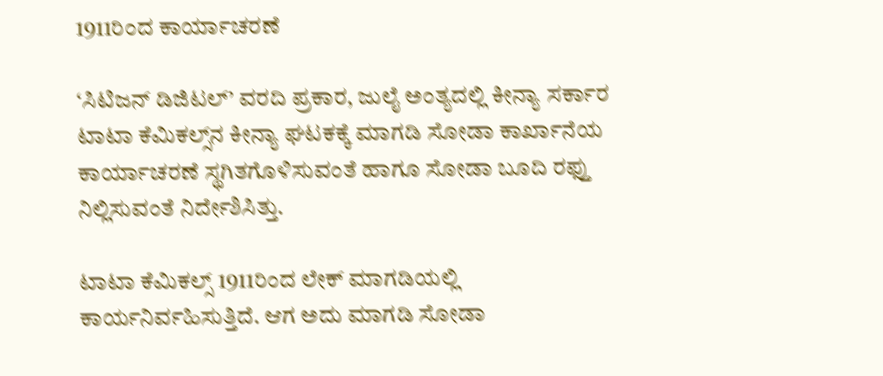1911ರಿಂದ ಕಾರ್ಯಾಚರಣೆ

‘ಸಿಟಿಜನ್ ಡಿಜಿಟಲ್’ ವರದಿ ಪ್ರಕಾರ, ಜುಲೈ ಅಂತ್ಯದಲ್ಲಿ ಕೀನ್ಯಾ ಸರ್ಕಾರ ಟಾಟಾ ಕೆಮಿಕಲ್ಸ್‌ನ ಕೀನ್ಯಾ ಘಟಕಕ್ಕೆ ಮಾಗಡಿ ಸೋಡಾ ಕಾರ್ಖಾನೆಯ ಕಾರ್ಯಾಚರಣೆ ಸ್ಥಗಿತಗೊಳಿಸುವಂತೆ ಹಾಗೂ ಸೋಡಾ ಬೂದಿ ರಫ್ತು ನಿಲ್ಲಿಸುವಂತೆ ನಿರ್ದೇಶಿಸಿತ್ತು.

ಟಾಟಾ ಕೆಮಿಕಲ್ಸ್‌ 1911ರಿಂದ ಲೇಕ್ ಮಾಗಡಿಯಲ್ಲಿ ಕಾರ್ಯನಿರ್ವಹಿಸುತ್ತಿದೆ. ಆಗ ಅದು ಮಾಗಡಿ ಸೋಡಾ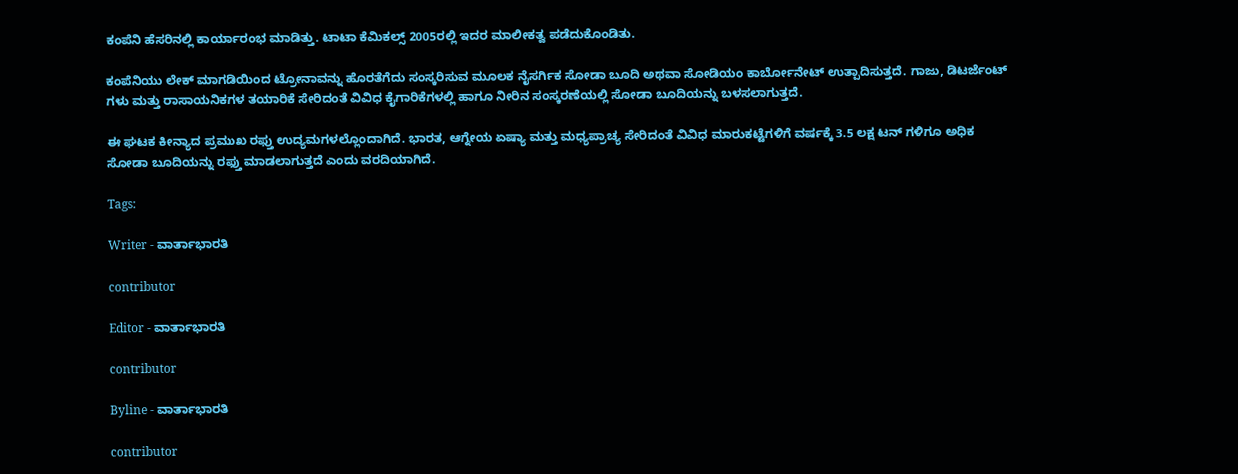ಕಂಪೆನಿ ಹೆಸರಿನಲ್ಲಿ ಕಾರ್ಯಾರಂಭ ಮಾಡಿತ್ತು. ಟಾಟಾ ಕೆಮಿಕಲ್ಸ್‌ 2005ರಲ್ಲಿ ಇದರ ಮಾಲೀಕತ್ವ ಪಡೆದುಕೊಂಡಿತು.

ಕಂಪೆನಿಯು ಲೇಕ್ ಮಾಗಡಿಯಿಂದ ಟ್ರೋನಾವನ್ನು ಹೊರತೆಗೆದು ಸಂಸ್ಕರಿಸುವ ಮೂಲಕ ನೈಸರ್ಗಿಕ ಸೋಡಾ ಬೂದಿ ಅಥವಾ ಸೋಡಿಯಂ ಕಾರ್ಬೋನೇಟ್ ಉತ್ಪಾದಿಸುತ್ತದೆ. ಗಾಜು, ಡಿಟರ್ಜೆಂಟ್‌ ಗಳು ಮತ್ತು ರಾಸಾಯನಿಕಗಳ ತಯಾರಿಕೆ ಸೇರಿದಂತೆ ವಿವಿಧ ಕೈಗಾರಿಕೆಗಳಲ್ಲಿ ಹಾಗೂ ನೀರಿನ ಸಂಸ್ಕರಣೆಯಲ್ಲಿ ಸೋಡಾ ಬೂದಿಯನ್ನು ಬಳಸಲಾಗುತ್ತದೆ.

ಈ ಘಟಕ ಕೀನ್ಯಾದ ಪ್ರಮುಖ ರಫ್ತು ಉದ್ಯಮಗಳಲ್ಲೊಂದಾಗಿದೆ. ಭಾರತ, ಆಗ್ನೇಯ ಏಷ್ಯಾ ಮತ್ತು ಮಧ್ಯಪ್ರಾಚ್ಯ ಸೇರಿದಂತೆ ವಿವಿಧ ಮಾರುಕಟ್ಟೆಗಳಿಗೆ ವರ್ಷಕ್ಕೆ 3.5 ಲಕ್ಷ ಟನ್‌ ಗಳಿಗೂ ಅಧಿಕ ಸೋಡಾ ಬೂದಿಯನ್ನು ರಫ್ತು ಮಾಡಲಾಗುತ್ತದೆ ಎಂದು ವರದಿಯಾಗಿದೆ.

Tags:

Writer - ವಾರ್ತಾಭಾರತಿ

contributor

Editor - ವಾರ್ತಾಭಾರತಿ

contributor

Byline - ವಾರ್ತಾಭಾರತಿ

contributor